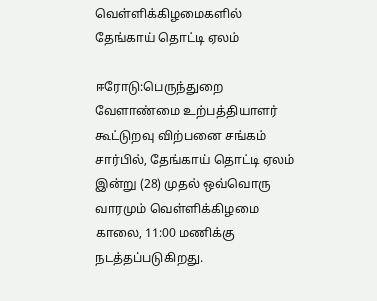வெள்ளிக்கிழமைகளில் தேங்காய் தொட்டி ஏலம்

ஈரோடு:பெருந்துறை வேளாண்மை உற்பத்தியாளர் கூட்டுறவு விற்பனை சங்கம் சார்பில், தேங்காய் தொட்டி ஏலம் இன்று (28) முதல் ஒவ்வொரு வாரமும் வெள்ளிக்கிழமை காலை, 11:00 மணிக்கு நடத்தப்படுகிறது.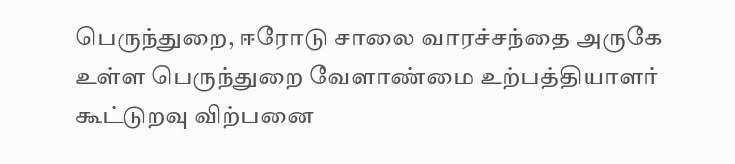பெருந்துறை, ஈரோடு சாலை வாரச்சந்தை அருகே உள்ள பெருந்துறை வேளாண்மை உற்பத்தியாளர் கூட்டுறவு விற்பனை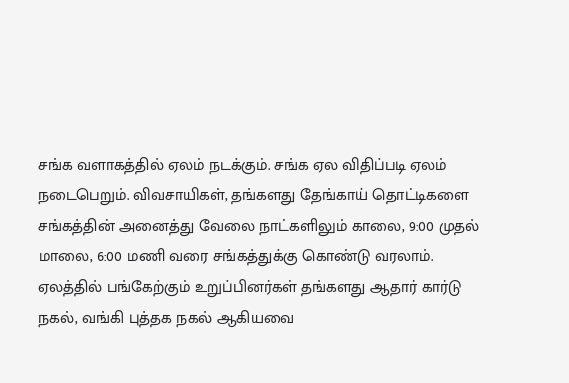சங்க வளாகத்தில் ஏலம் நடக்கும். சங்க ஏல விதிப்படி ஏலம் நடைபெறும். விவசாயிகள், தங்களது தேங்காய் தொட்டிகளை சங்கத்தின் அனைத்து வேலை நாட்களிலும் காலை, 9:00 முதல் மாலை, 6:00 மணி வரை சங்கத்துக்கு கொண்டு வரலாம்.
ஏலத்தில் பங்கேற்கும் உறுப்பினர்கள் தங்களது ஆதார் கார்டு நகல், வங்கி புத்தக நகல் ஆகியவை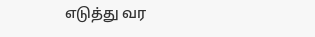எடுத்து வர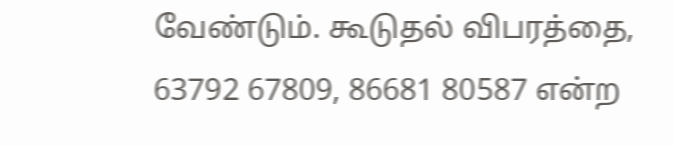வேண்டும். கூடுதல் விபரத்தை, 63792 67809, 86681 80587 என்ற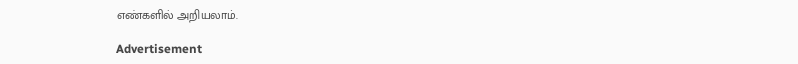எண்களில் அறியலாம்.

Advertisement